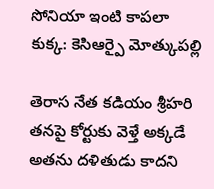సోనియా ఇంటి కాపలా కుక్క: కెసిఆర్పై మోత్కుపల్లి

తెరాస నేత కడియం శ్రీహరి తనపై కోర్టుకు వెళ్తే అక్కడే అతను దళితుడు కాదని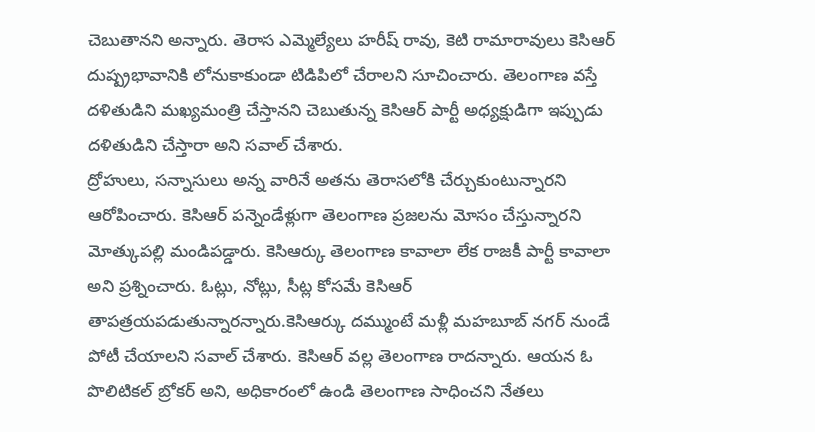చెబుతానని అన్నారు. తెరాస ఎమ్మెల్యేలు హరీష్ రావు, కెటి రామారావులు కెసిఆర్ దుష్ప్రభావానికి లోనుకాకుండా టిడిపిలో చేరాలని సూచించారు. తెలంగాణ వస్తే దళితుడిని మఖ్యమంత్రి చేస్తానని చెబుతున్న కెసిఆర్ పార్టీ అధ్యక్షుడిగా ఇప్పుడు దళితుడిని చేస్తారా అని సవాల్ చేశారు.
ద్రోహులు, సన్నాసులు అన్న వారినే అతను తెరాసలోకి చేర్చుకుంటున్నారని ఆరోపించారు. కెసిఆర్ పన్నెండేళ్లుగా తెలంగాణ ప్రజలను మోసం చేస్తున్నారని మోత్కుపల్లి మండిపడ్డారు. కెసిఆర్కు తెలంగాణ కావాలా లేక రాజకీ పార్టీ కావాలా అని ప్రశ్నించారు. ఓట్లు, నోట్లు, సీట్ల కోసమే కెసిఆర్ తాపత్రయపడుతున్నారన్నారు.కెసిఆర్కు దమ్ముంటే మళ్లీ మహబూబ్ నగర్ నుండే పోటీ చేయాలని సవాల్ చేశారు. కెసిఆర్ వల్ల తెలంగాణ రాదన్నారు. ఆయన ఓ పొలిటికల్ బ్రోకర్ అని, అధికారంలో ఉండి తెలంగాణ సాధించని నేతలు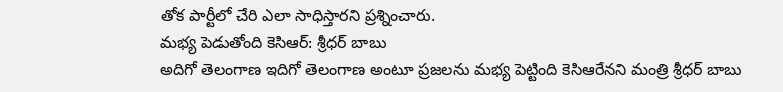తోక పార్టీలో చేరి ఎలా సాధిస్తారని ప్రశ్నించారు.
మభ్య పెడుతోంది కెసిఆర్: శ్రీధర్ బాబు
అదిగో తెలంగాణ ఇదిగో తెలంగాణ అంటూ ప్రజలను మభ్య పెట్టింది కెసిఆరేనని మంత్రి శ్రీధర్ బాబు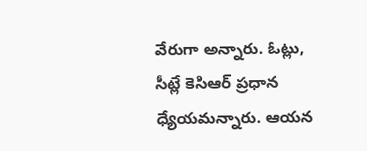వేరుగా అన్నారు. ఓట్లు, సీట్లే కెసిఆర్ ప్రధాన ధ్యేయమన్నారు. ఆయన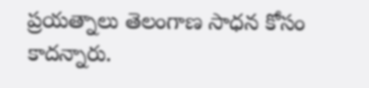ప్రయత్నాలు తెలంగాణ సాధన కోసం కాదన్నారు.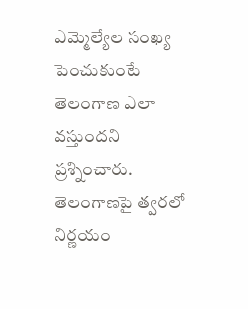ఎమ్మెల్యేల సంఖ్య పెంచుకుంటే తెలంగాణ ఎలా వస్తుందని ప్రశ్నించారు. తెలంగాణపై త్వరలో నిర్ణయం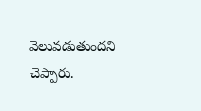వెలువడుతుందని చెప్పారు.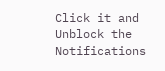Click it and Unblock the Notifications